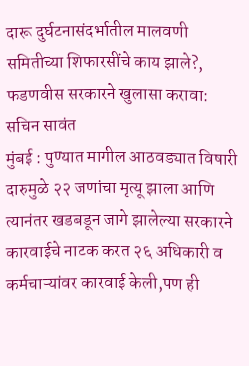दारू दुर्घटनासंदर्भातील मालवणी समितीच्या शिफारसींचे काय झाले?, फडणवीस सरकारने खुलासा करावा: सचिन सावंत
मुंबई : पुण्यात मागील आठवड्यात विषारी दारुमुळे २२ जणांचा मृत्यू झाला आणि त्यानंतर खडबडून जागे झालेल्या सरकारने कारवाईचे नाटक करत २६ अधिकारी व कर्मचाऱ्यांवर कारवाई केली,पण ही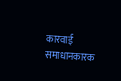कारवाई समाधानकारक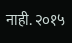नाही. २०१५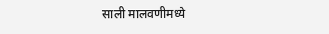साली मालवणीमध्ये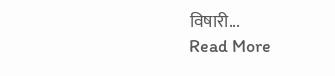विषारी...
Read More